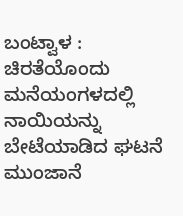ಬಂಟ್ವಾಳ : ಚಿರತೆಯೊಂದು ಮನೆಯಂಗಳದಲ್ಲಿ  ನಾಯಿಯನ್ನು ಬೇಟೆಯಾಡಿದ ಘಟನೆ  ಮುಂಜಾನೆ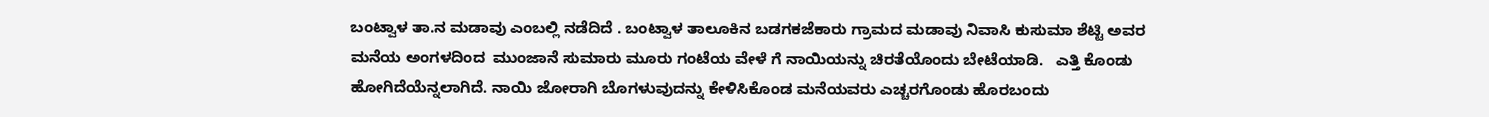ಬಂಟ್ವಾಳ ತಾ.ನ ಮಡಾವು ಎಂಬಲ್ಲಿ ನಡೆದಿದೆ . ಬಂಟ್ವಾಳ ತಾಲೂಕಿನ ಬಡಗಕಜೆಕಾರು ಗ್ರಾಮದ ಮಡಾವು ನಿವಾಸಿ ಕುಸುಮಾ ಶೆಟ್ಟಿ ಅವರ ಮನೆಯ ಅಂಗಳದಿಂದ  ಮುಂಜಾನೆ ಸುಮಾರು ಮೂರು ಗಂಟೆಯ ವೇಳೆ ಗೆ ನಾಯಿಯನ್ನು ಚಿರತೆಯೊಂದು ಬೇಟೆಯಾಡಿ.   ಎತ್ತಿ ಕೊಂಡು ಹೋಗಿದೆಯೆನ್ನಲಾಗಿದೆ. ನಾಯಿ ಜೋರಾಗಿ ಬೊಗಳುವುದನ್ನು ಕೇಳಿಸಿಕೊಂಡ ಮನೆಯವರು ಎಚ್ಚರಗೊಂಡು ಹೊರಬಂದು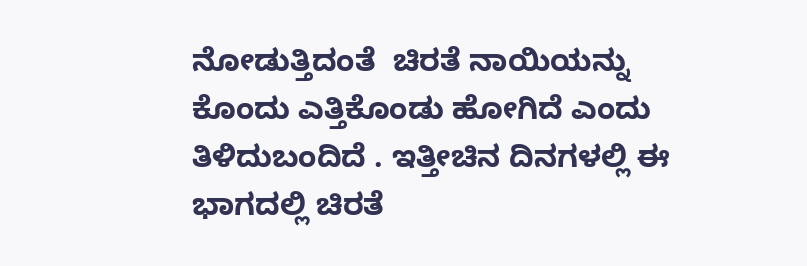ನೋಡುತ್ತಿದಂತೆ  ಚಿರತೆ ನಾಯಿಯನ್ನು ಕೊಂದು ಎತ್ತಿಕೊಂಡು ಹೋಗಿದೆ ಎಂದು ತಿಳಿದುಬಂದಿದೆ . ಇತ್ತೀಚಿನ ದಿನಗಳಲ್ಲಿ ಈ ಭಾಗದಲ್ಲಿ ಚಿರತೆ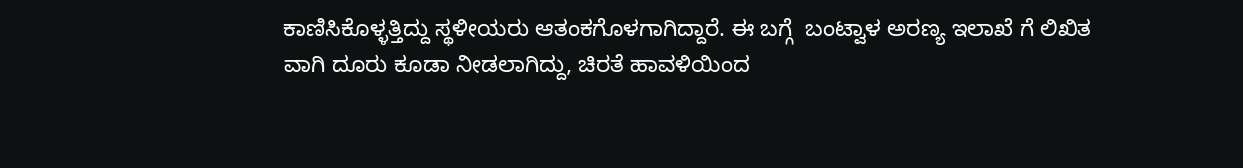ಕಾಣಿಸಿಕೊಳ್ಳತ್ತಿದ್ದು ಸ್ಥಳೀಯರು ಆತಂಕಗೊಳಗಾಗಿದ್ದಾರೆ. ಈ ಬಗ್ಗೆ  ಬಂಟ್ವಾಳ ಅರಣ್ಯ ಇಲಾಖೆ ಗೆ ಲಿಖಿತ ವಾಗಿ ದೂರು ಕೂಡಾ ನೀಡಲಾಗಿದ್ದು, ಚಿರತೆ ಹಾವಳಿಯಿಂದ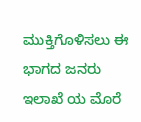ಮುಕ್ತಿಗೊಳಿಸಲು ಈ ಭಾಗದ ಜನರು ಇಲಾಖೆ ಯ ಮೊರೆ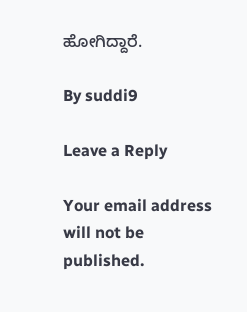ಹೋಗಿದ್ದಾರೆ.

By suddi9

Leave a Reply

Your email address will not be published.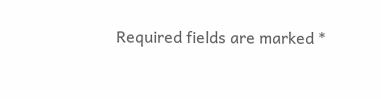Required fields are marked *